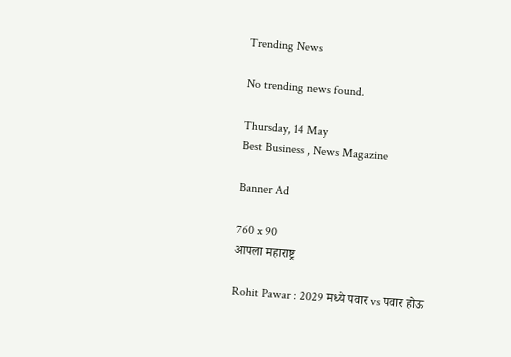Trending News

No trending news found.

Thursday, 14 May
Best Business , News Magazine

Banner Ad

760 x 90
आपला महाराष्ट्र

Rohit Pawar : 2029 मध्ये पवार vs पवार होऊ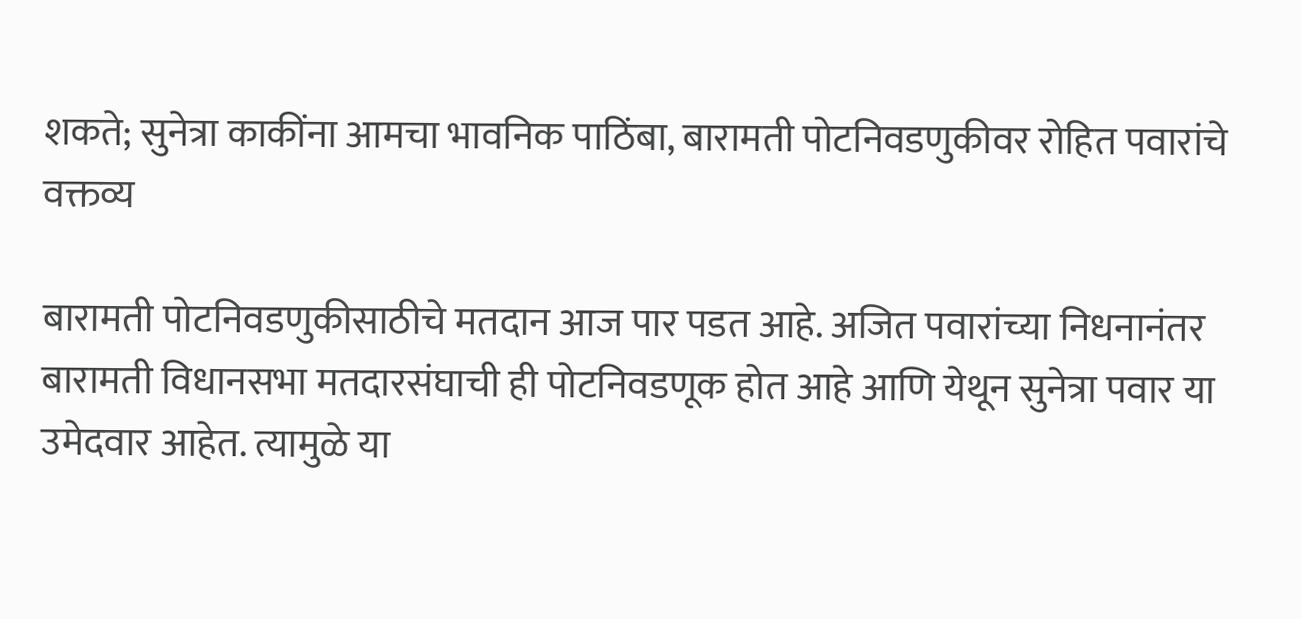शकते; सुनेत्रा काकींना आमचा भावनिक पाठिंबा, बारामती पोटनिवडणुकीवर रोहित पवारांचे वक्तव्य

बारामती पोटनिवडणुकीसाठीचे मतदान आज पार पडत आहे. अजित पवारांच्या निधनानंतर बारामती विधानसभा मतदारसंघाची ही पोटनिवडणूक होत आहे आणि येथून सुनेत्रा पवार या उमेदवार आहेत. त्यामुळे या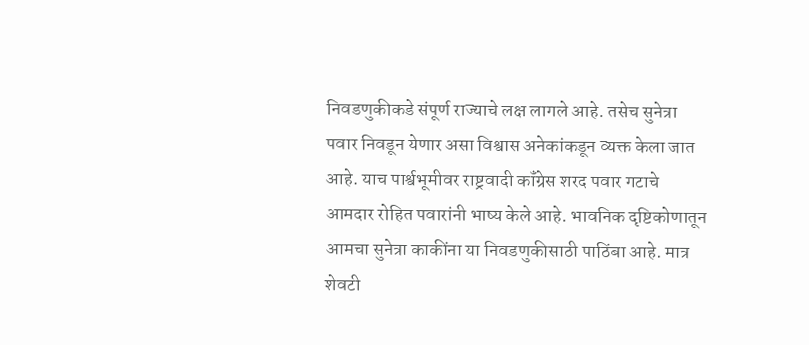निवडणुकीकडे संपूर्ण राज्याचे लक्ष लागले आहे. तसेच सुनेत्रा पवार निवडून येणार असा विश्वास अनेकांकडून व्यक्त केला जात आहे. याच पार्श्वभूमीवर राष्ट्रवादी कॉंग्रेस शरद पवार गटाचे आमदार रोहित पवारांनी भाष्य केले आहे. भावनिक दृष्टिकोणातून आमचा सुनेत्रा काकींना या निवडणुकीसाठी पाठिंबा आहे. मात्र शेवटी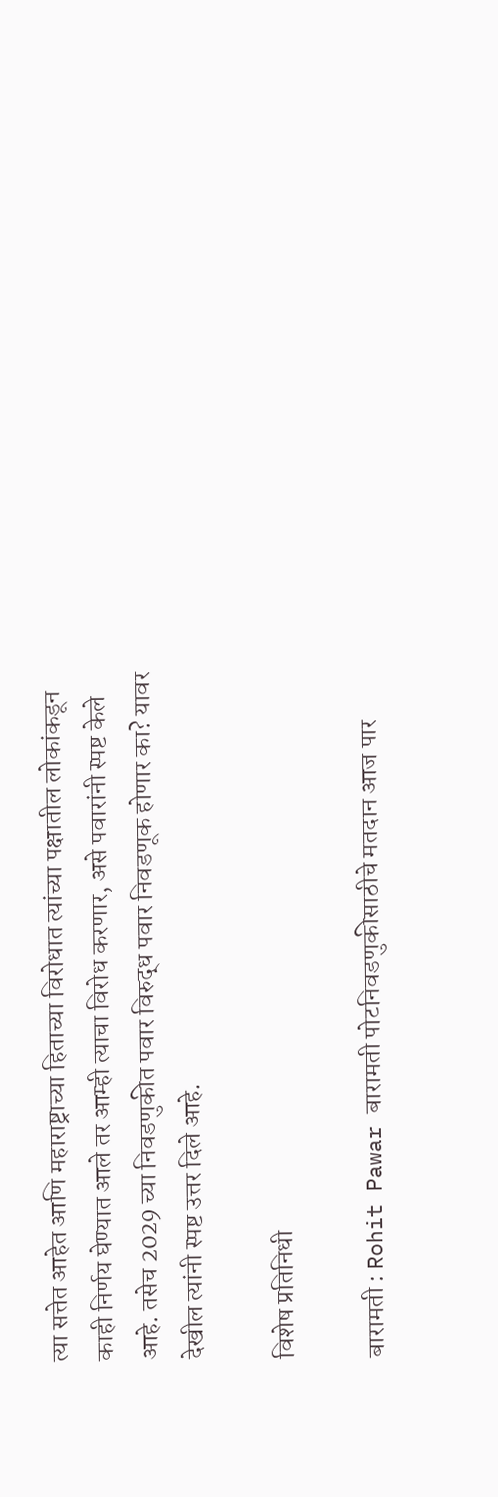त्या सत्तेत आहेत आणि महाराष्ट्राच्या हिताच्या विरोधात त्यांच्या पक्षातील लोकांकडून काही निर्णय घेण्यात आले तर आम्ही त्याचा विरोध करणार, असे पवारांनी स्पष्ट केले आहे. तसेच 2029 च्या निवडणुकीत पवार विरुद्ध पवार निवडणूक होणार का? यावर देखील त्यांनी स्पष्ट उत्तर दिले आहे.

विशेष प्रतिनिधी

बारामती : Rohit Pawar बारामती पोटनिवडणुकीसाठीचे मतदान आज पार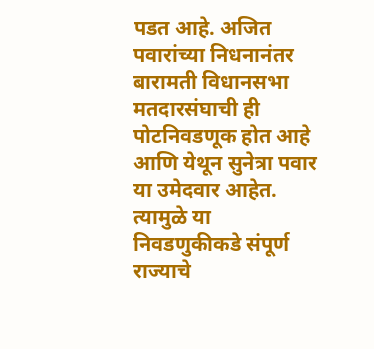पडत आहे. अजित पवारांच्या निधनानंतर बारामती विधानसभा मतदारसंघाची ही पोटनिवडणूक होत आहे आणि येथून सुनेत्रा पवार या उमेदवार आहेत. त्यामुळे या निवडणुकीकडे संपूर्ण राज्याचे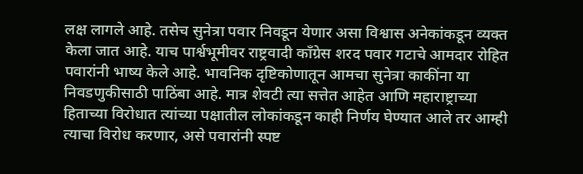लक्ष लागले आहे. तसेच सुनेत्रा पवार निवडून येणार असा विश्वास अनेकांकडून व्यक्त केला जात आहे. याच पार्श्वभूमीवर राष्ट्रवादी कॉंग्रेस शरद पवार गटाचे आमदार रोहित पवारांनी भाष्य केले आहे. भावनिक दृष्टिकोणातून आमचा सुनेत्रा काकींना या निवडणुकीसाठी पाठिंबा आहे. मात्र शेवटी त्या सत्तेत आहेत आणि महाराष्ट्राच्या हिताच्या विरोधात त्यांच्या पक्षातील लोकांकडून काही निर्णय घेण्यात आले तर आम्ही त्याचा विरोध करणार, असे पवारांनी स्पष्ट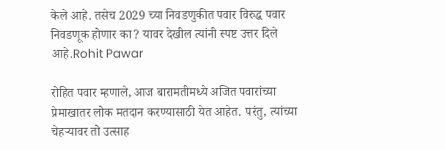केले आहे. तसेच 2029 च्या निवडणुकीत पवार विरुद्ध पवार निवडणूक होणार का? यावर देखील त्यांनी स्पष्ट उत्तर दिले आहे.Rohit Pawar

रोहित पवार म्हणाले, आज बारामतीमध्ये अजित पवारांच्या प्रेमाखातर लोक मतदान करण्यासाठी येत आहेत. परंतु, त्यांच्या चेहऱ्यावर तो उत्साह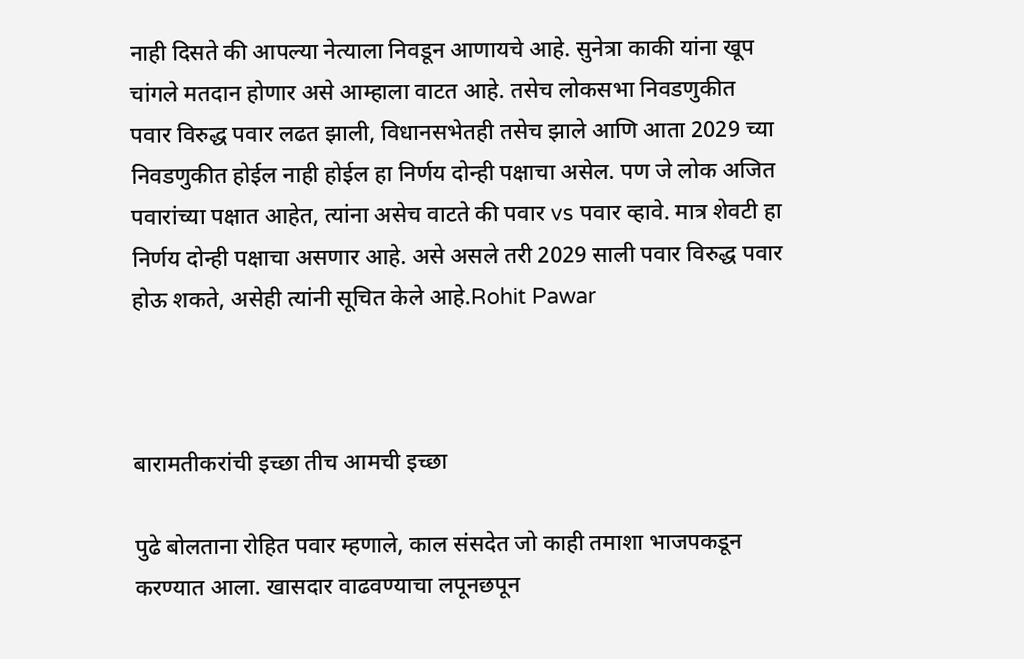नाही दिसते की आपल्या नेत्याला निवडून आणायचे आहे. सुनेत्रा काकी यांना खूप चांगले मतदान होणार असे आम्हाला वाटत आहे. तसेच लोकसभा निवडणुकीत पवार विरुद्ध पवार लढत झाली, विधानसभेतही तसेच झाले आणि आता 2029 च्या निवडणुकीत होईल नाही होईल हा निर्णय दोन्ही पक्षाचा असेल. पण जे लोक अजित पवारांच्या पक्षात आहेत, त्यांना असेच वाटते की पवार vs पवार व्हावे. मात्र शेवटी हा निर्णय दोन्ही पक्षाचा असणार आहे. असे असले तरी 2029 साली पवार विरुद्ध पवार होऊ शकते, असेही त्यांनी सूचित केले आहे.Rohit Pawar



बारामतीकरांची इच्छा तीच आमची इच्छा

पुढे बोलताना रोहित पवार म्हणाले, काल संसदेत जो काही तमाशा भाजपकडून करण्यात आला. खासदार वाढवण्याचा लपूनछपून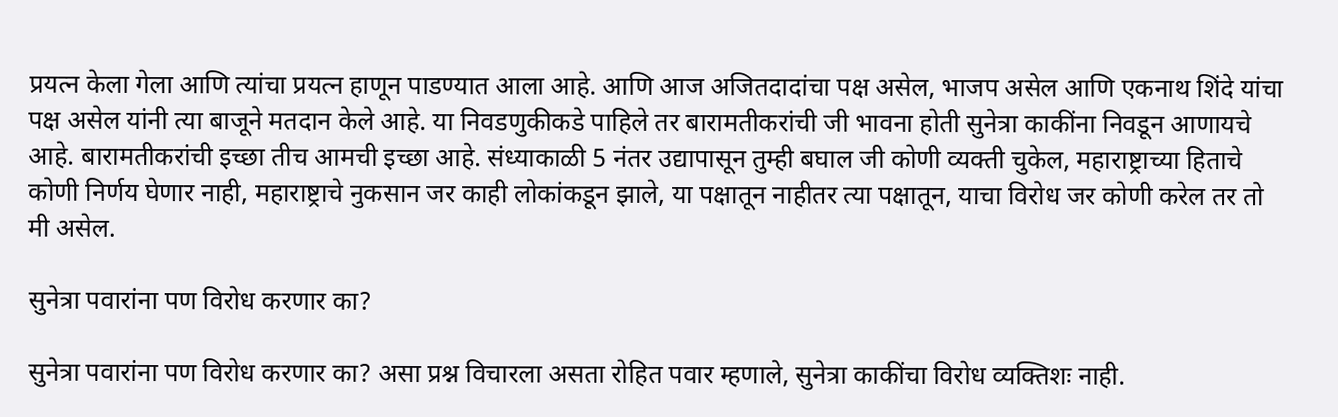प्रयत्न केला गेला आणि त्यांचा प्रयत्न हाणून पाडण्यात आला आहे. आणि आज अजितदादांचा पक्ष असेल, भाजप असेल आणि एकनाथ शिंदे यांचा पक्ष असेल यांनी त्या बाजूने मतदान केले आहे. या निवडणुकीकडे पाहिले तर बारामतीकरांची जी भावना होती सुनेत्रा काकींना निवडून आणायचे आहे. बारामतीकरांची इच्छा तीच आमची इच्छा आहे. संध्याकाळी 5 नंतर उद्यापासून तुम्ही बघाल जी कोणी व्यक्ती चुकेल, महाराष्ट्राच्या हिताचे कोणी निर्णय घेणार नाही, महाराष्ट्राचे नुकसान जर काही लोकांकडून झाले, या पक्षातून नाहीतर त्या पक्षातून, याचा विरोध जर कोणी करेल तर तो मी असेल.

सुनेत्रा पवारांना पण विरोध करणार का?

सुनेत्रा पवारांना पण विरोध करणार का? असा प्रश्न विचारला असता रोहित पवार म्हणाले, सुनेत्रा काकींचा विरोध व्यक्तिशः नाही.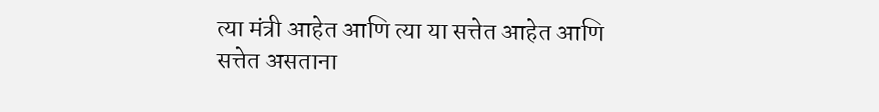त्या मंत्री आहेत आणि त्या या सत्तेत आहेत आणि सत्तेत असताना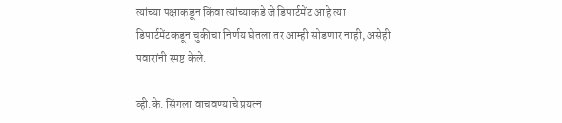त्यांच्या पक्षाकडून किंवा त्यांच्याकडे जे डिपार्टमेंट आहे त्या डिपार्टमेंटकडून चुकीचा निर्णय घेतला तर आम्ही सोडणार नाही, असेही पवारांनी स्पष्ट केले.

व्ही.के. सिंगला वाचवण्याचे प्रयत्न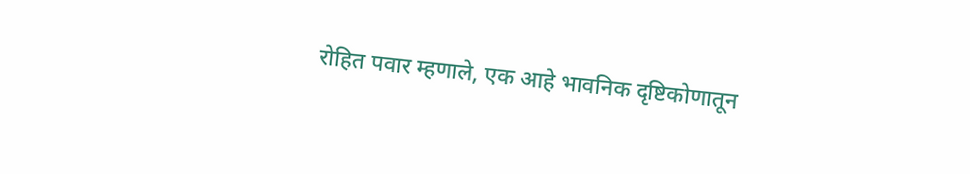रोहित पवार म्हणाले, एक आहे भावनिक दृष्टिकोणातून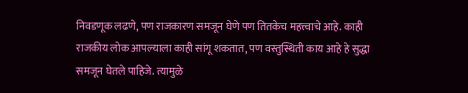निवडणूक लढणे, पण राजकारण समजून घेणे पण तितकेच महत्त्वाचे आहे. काही राजकीय लोक आपल्याला काही सांगू शकतात, पण वस्तुस्थिती काय आहे हे सुद्धा समजून घेतले पाहिजे. त्यामुळे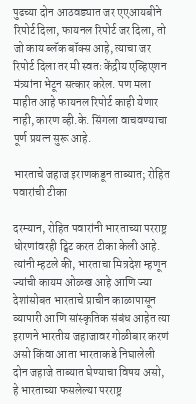पुढच्या दोन आठवड्यात जर एएआयबीने रिपोर्ट दिला, फायनल रिपोर्ट जर दिला, तो जो काय ब्लॅक बॉक्स आहे, त्याचा जर रिपोर्ट दिला तर मी स्वतः केंद्रीय एव्हिएशन मंत्र्यांना भेटून सत्कार करेल. पण मला माहीत आहे फायनल रिपोर्ट काही येणार नाही, कारण व्ही.के. सिंगला वाचवण्याचा पूर्ण प्रयत्न सुरू आहे.

भारताचे जहाज इराणकडून ताब्यात; रोहित पवारांची टीका

दरम्यान, रोहित पवारांनी भारताच्या परराष्ट्र धोरणांवरही ट्विट करत टीका केली आहे. त्यांनी म्हटले की, भारताचा मित्रदेश म्हणून ज्यांची कायम ओळख आहे आणि ज्या देशांसोबत भारताचे प्राचीन काळापासून व्यापारी आणि सांस्कृतिक संबंध आहेत त्या इराणने भारतीय जहाजावर गोळीबार करणं असो किंवा आता भारताकडे निघालेली दोन जहाजे ताब्यात घेण्याचा विषय असो, हे भारताच्या फसलेल्या परराष्ट्र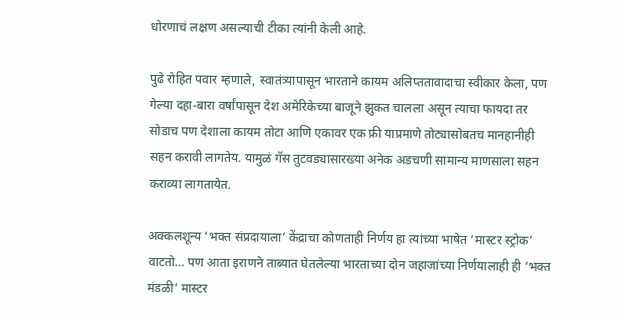धोरणाचं लक्षण असल्याची टीका त्यांनी केली आहे.

पुढे रोहित पवार म्हणाले, स्वातंत्र्यापासून भारताने कायम अलिप्ततावादाचा स्वीकार केला, पण गेल्या दहा-बारा वर्षांपासून देश अमेरिकेच्या बाजूने झुकत चालला असून त्याचा फायदा तर सोडाच पण देशाला कायम तोटा आणि एकावर एक फ्री याप्रमाणे तोट्यासोबतच मानहानीही सहन करावी लागतेय. यामुळं गॅस तुटवड्यासारख्या अनेक अडचणी सामान्य माणसाला सहन कराव्या लागतायेत.

अक्कलशून्य ‘भक्त संप्रदायाला’ केंद्राचा कोणताही निर्णय हा त्यांच्या भाषेत ‘मास्टर स्ट्रोक’ वाटतो… पण आता इराणने ताब्यात घेतलेल्या भारताच्या दोन जहाजांच्या निर्णयालाही ही ‘भक्त मंडळी’ मास्टर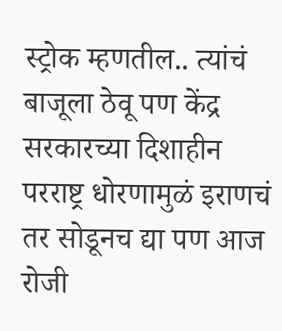स्ट्रोक म्हणतील.. त्यांचं बाजूला ठेवू पण केंद्र सरकारच्या दिशाहीन परराष्ट्र धोरणामुळं इराणचं तर सोडूनच द्या पण आज रोजी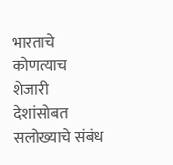भारताचे कोणत्याच शेजारी देशांसोबत सलोख्याचे संबंध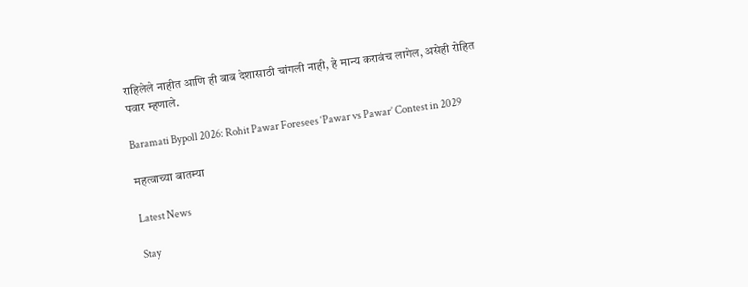राहिलेले नाहीत आणि ही बाब देशासाठी चांगली नाही, हे मान्य करावंच लागेल, असेही रोहित पवार म्हणाले.

Baramati Bypoll 2026: Rohit Pawar Foresees ‘Pawar vs Pawar’ Contest in 2029

महत्वाच्या बातम्या

Latest News

Stay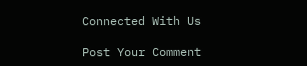Connected With Us

Post Your Comment